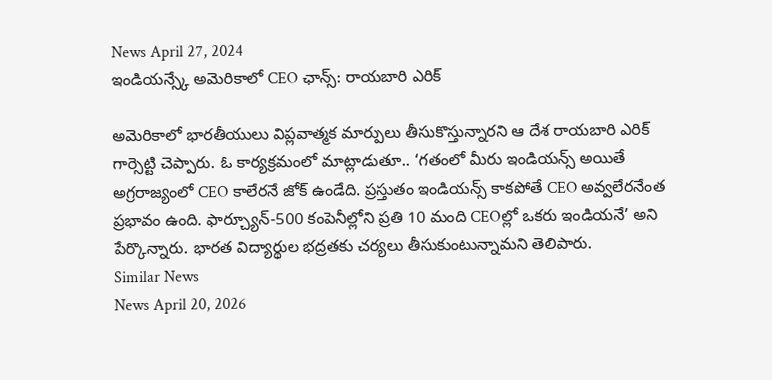News April 27, 2024
ఇండియన్స్కే అమెరికాలో CEO ఛాన్స్: రాయబారి ఎరిక్

అమెరికాలో భారతీయులు విప్లవాత్మక మార్పులు తీసుకొస్తున్నారని ఆ దేశ రాయబారి ఎరిక్ గార్సెట్టి చెప్పారు. ఓ కార్యక్రమంలో మాట్లాడుతూ.. ‘గతంలో మీరు ఇండియన్స్ అయితే అగ్రరాజ్యంలో CEO కాలేరనే జోక్ ఉండేది. ప్రస్తుతం ఇండియన్స్ కాకపోతే CEO అవ్వలేరనేంత ప్రభావం ఉంది. ఫార్చ్యూన్-500 కంపెనీల్లోని ప్రతి 10 మంది CEOల్లో ఒకరు ఇండియనే’ అని పేర్కొన్నారు. భారత విద్యార్థుల భద్రతకు చర్యలు తీసుకుంటున్నామని తెలిపారు.
Similar News
News April 20, 2026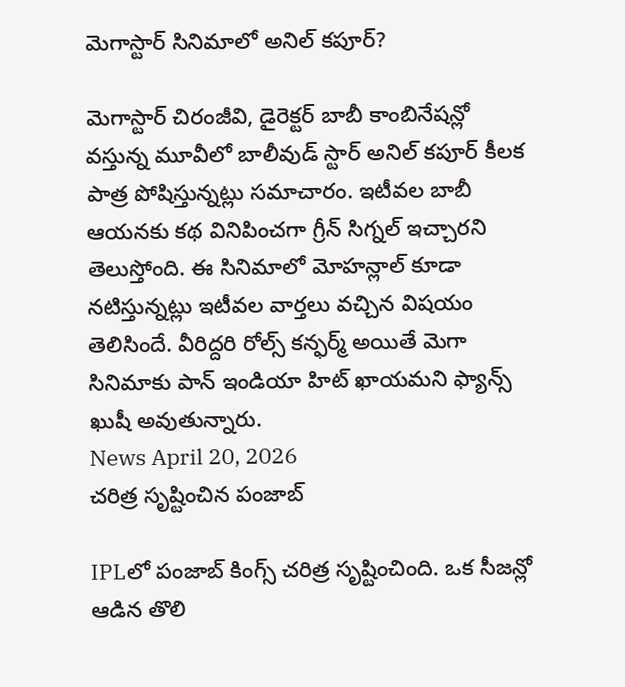మెగాస్టార్ సినిమాలో అనిల్ కపూర్?

మెగాస్టార్ చిరంజీవి, డైరెక్టర్ బాబీ కాంబినేషన్లో వస్తున్న మూవీలో బాలీవుడ్ స్టార్ అనిల్ కపూర్ కీలక పాత్ర పోషిస్తున్నట్లు సమాచారం. ఇటీవల బాబీ ఆయనకు కథ వినిపించగా గ్రీన్ సిగ్నల్ ఇచ్చారని తెలుస్తోంది. ఈ సినిమాలో మోహన్లాల్ కూడా నటిస్తున్నట్లు ఇటీవల వార్తలు వచ్చిన విషయం తెలిసిందే. వీరిద్దరి రోల్స్ కన్ఫర్మ్ అయితే మెగా సినిమాకు పాన్ ఇండియా హిట్ ఖాయమని ఫ్యాన్స్ ఖుషీ అవుతున్నారు.
News April 20, 2026
చరిత్ర సృష్టించిన పంజాబ్

IPLలో పంజాబ్ కింగ్స్ చరిత్ర సృష్టించింది. ఒక సీజన్లో ఆడిన తొలి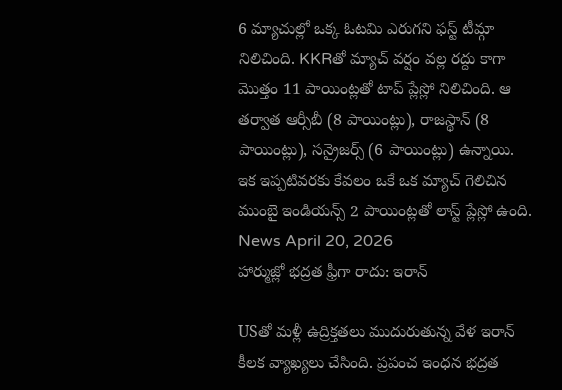6 మ్యాచుల్లో ఒక్క ఓటమి ఎరుగని ఫస్ట్ టీమ్గా నిలిచింది. KKRతో మ్యాచ్ వర్షం వల్ల రద్దు కాగా మొత్తం 11 పాయింట్లతో టాప్ ప్లేస్లో నిలిచింది. ఆ తర్వాత ఆర్సీబీ (8 పాయింట్లు), రాజస్థాన్ (8 పాయింట్లు), సన్రైజర్స్ (6 పాయింట్లు) ఉన్నాయి. ఇక ఇప్పటివరకు కేవలం ఒకే ఒక మ్యాచ్ గెలిచిన ముంబై ఇండియన్స్ 2 పాయింట్లతో లాస్ట్ ప్లేస్లో ఉంది.
News April 20, 2026
హార్ముజ్లో భద్రత ఫ్రీగా రాదు: ఇరాన్

USతో మళ్లీ ఉద్రిక్తతలు ముదురుతున్న వేళ ఇరాన్ కీలక వ్యాఖ్యలు చేసింది. ప్రపంచ ఇంధన భద్రత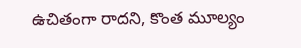ఉచితంగా రాదని, కొంత మూల్యం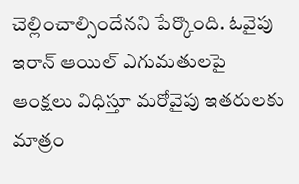చెల్లించాల్సిందేనని పేర్కొంది. ఓవైపు ఇరాన్ ఆయిల్ ఎగుమతులపై ఆంక్షలు విధిస్తూ మరోవైపు ఇతరులకు మాత్రం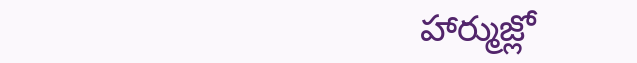హార్ముజ్లో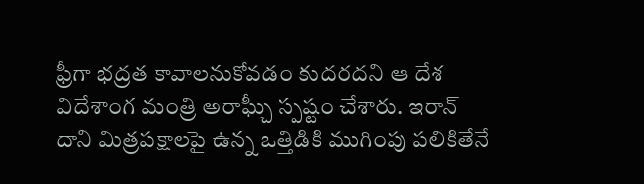ఫ్రీగా భద్రత కావాలనుకోవడం కుదరదని ఆ దేశ విదేశాంగ మంత్రి అరాఘ్చీ స్పష్టం చేశారు. ఇరాన్ దాని మిత్రపక్షాలపై ఉన్న ఒత్తిడికి ముగింపు పలికితేనే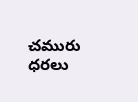చమురు ధరలు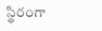స్థిరంగా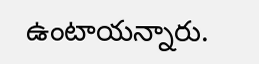ఉంటాయన్నారు.